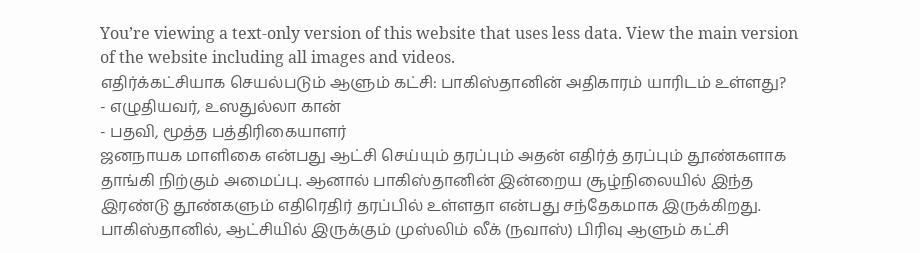You’re viewing a text-only version of this website that uses less data. View the main version of the website including all images and videos.
எதிர்க்கட்சியாக செயல்படும் ஆளும் கட்சி: பாகிஸ்தானின் அதிகாரம் யாரிடம் உள்ளது?
- எழுதியவர், உஸதுல்லா கான்
- பதவி, மூத்த பத்திரிகையாளர்
ஜனநாயக மாளிகை என்பது ஆட்சி செய்யும் தரப்பும் அதன் எதிர்த் தரப்பும் தூண்களாக தாங்கி நிற்கும் அமைப்பு. ஆனால் பாகிஸ்தானின் இன்றைய சூழ்நிலையில் இந்த இரண்டு தூண்களும் எதிரெதிர் தரப்பில் உள்ளதா என்பது சந்தேகமாக இருக்கிறது.
பாகிஸ்தானில், ஆட்சியில் இருக்கும் முஸ்லிம் லீக் (நவாஸ்) பிரிவு ஆளும் கட்சி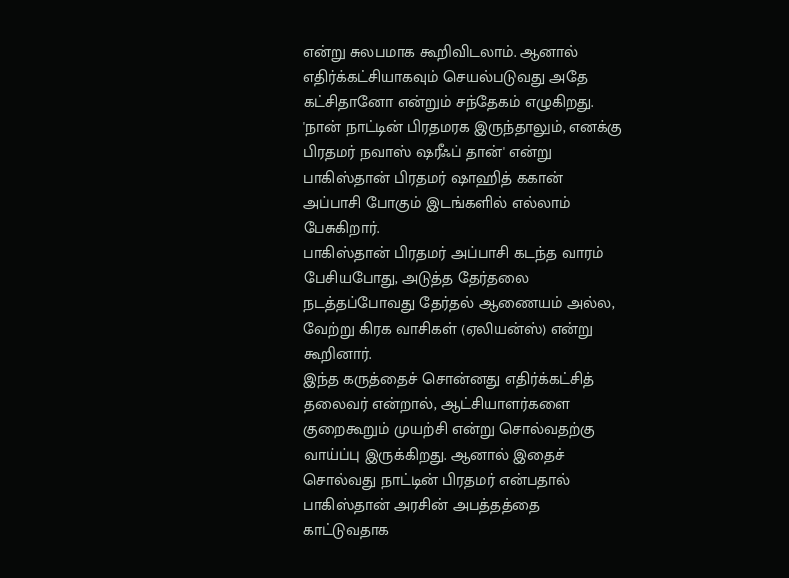என்று சுலபமாக கூறிவிடலாம். ஆனால் எதிர்க்கட்சியாகவும் செயல்படுவது அதே கட்சிதானோ என்றும் சந்தேகம் எழுகிறது.
'நான் நாட்டின் பிரதமரக இருந்தாலும், எனக்கு பிரதமர் நவாஸ் ஷரீஃப் தான்' என்று பாகிஸ்தான் பிரதமர் ஷாஹித் ககான் அப்பாசி போகும் இடங்களில் எல்லாம் பேசுகிறார்.
பாகிஸ்தான் பிரதமர் அப்பாசி கடந்த வாரம் பேசியபோது, அடுத்த தேர்தலை நடத்தப்போவது தேர்தல் ஆணையம் அல்ல, வேற்று கிரக வாசிகள் (ஏலியன்ஸ்) என்று கூறினார்.
இந்த கருத்தைச் சொன்னது எதிர்க்கட்சித் தலைவர் என்றால், ஆட்சியாளர்களை குறைகூறும் முயற்சி என்று சொல்வதற்கு வாய்ப்பு இருக்கிறது. ஆனால் இதைச் சொல்வது நாட்டின் பிரதமர் என்பதால் பாகிஸ்தான் அரசின் அபத்தத்தை காட்டுவதாக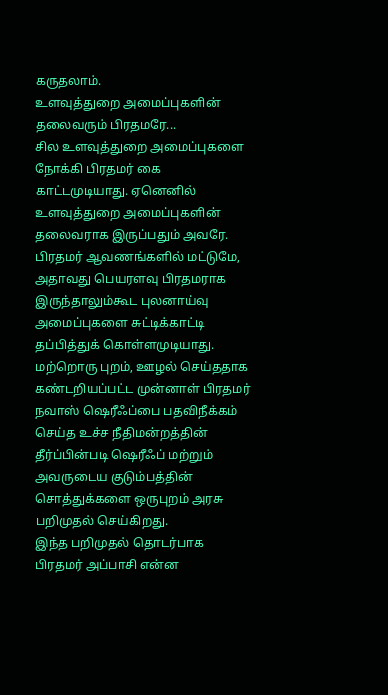கருதலாம்.
உளவுத்துறை அமைப்புகளின் தலைவரும் பிரதமரே...
சில உளவுத்துறை அமைப்புகளை நோக்கி பிரதமர் கை காட்டமுடியாது. ஏனெனில் உளவுத்துறை அமைப்புகளின் தலைவராக இருப்பதும் அவரே. பிரதமர் ஆவணங்களில் மட்டுமே, அதாவது பெயரளவு பிரதமராக இருந்தாலும்கூட புலனாய்வு அமைப்புகளை சுட்டிக்காட்டி தப்பித்துக் கொள்ளமுடியாது.
மற்றொரு புறம், ஊழல் செய்ததாக கண்டறியப்பட்ட முன்னாள் பிரதமர் நவாஸ் ஷெரீஃப்பை பதவிநீக்கம் செய்த உச்ச நீதிமன்றத்தின் தீர்ப்பின்படி ஷெரீஃப் மற்றும் அவருடைய குடும்பத்தின் சொத்துக்களை ஒருபுறம் அரசு பறிமுதல் செய்கிறது.
இந்த பறிமுதல் தொடர்பாக பிரதமர் அப்பாசி என்ன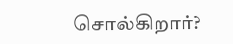சொல்கிறார்?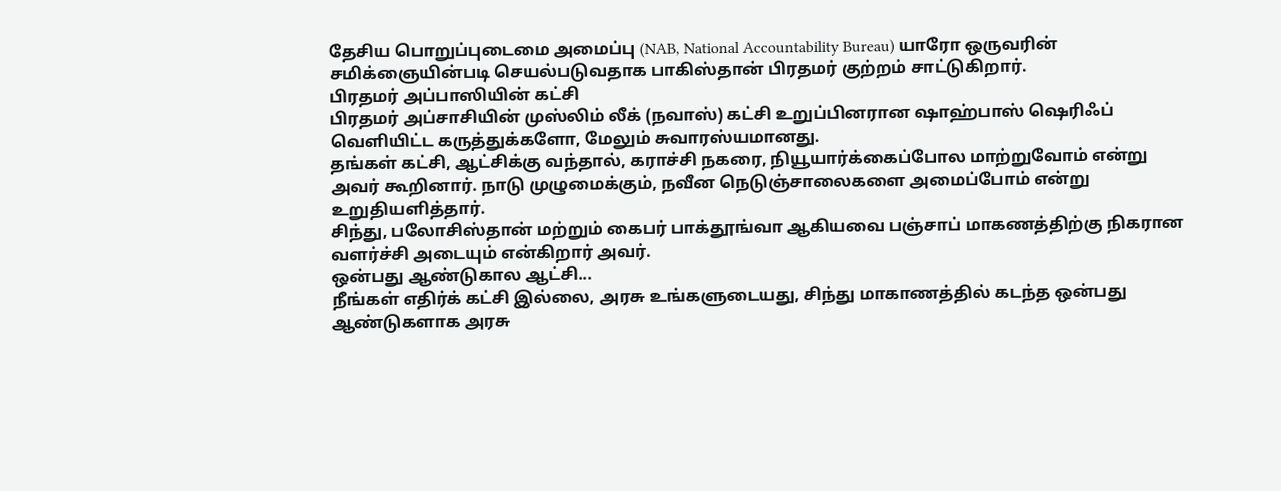தேசிய பொறுப்புடைமை அமைப்பு (NAB, National Accountability Bureau) யாரோ ஒருவரின் சமிக்ஞையின்படி செயல்படுவதாக பாகிஸ்தான் பிரதமர் குற்றம் சாட்டுகிறார்.
பிரதமர் அப்பாஸியின் கட்சி
பிரதமர் அப்சாசியின் முஸ்லிம் லீக் (நவாஸ்) கட்சி உறுப்பினரான ஷாஹ்பாஸ் ஷெரிஃப் வெளியிட்ட கருத்துக்களோ, மேலும் சுவாரஸ்யமானது.
தங்கள் கட்சி, ஆட்சிக்கு வந்தால், கராச்சி நகரை, நியூயார்க்கைப்போல மாற்றுவோம் என்று அவர் கூறினார். நாடு முழுமைக்கும், நவீன நெடுஞ்சாலைகளை அமைப்போம் என்று உறுதியளித்தார்.
சிந்து, பலோசிஸ்தான் மற்றும் கைபர் பாக்தூங்வா ஆகியவை பஞ்சாப் மாகணத்திற்கு நிகரான வளர்ச்சி அடையும் என்கிறார் அவர்.
ஒன்பது ஆண்டுகால ஆட்சி...
நீங்கள் எதிர்க் கட்சி இல்லை, அரசு உங்களுடையது, சிந்து மாகாணத்தில் கடந்த ஒன்பது ஆண்டுகளாக அரசு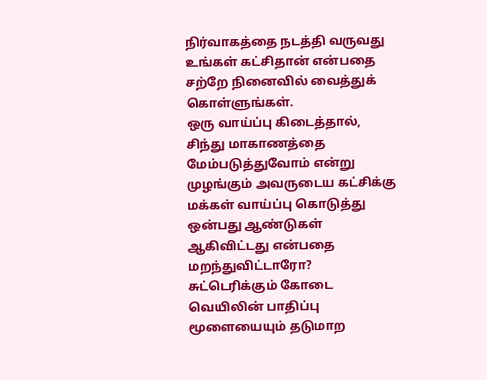நிர்வாகத்தை நடத்தி வருவது உங்கள் கட்சிதான் என்பதை சற்றே நினைவில் வைத்துக் கொள்ளுங்கள்.
ஒரு வாய்ப்பு கிடைத்தால், சிந்து மாகாணத்தை மேம்படுத்துவோம் என்று முழங்கும் அவருடைய கட்சிக்கு மக்கள் வாய்ப்பு கொடுத்து ஒன்பது ஆண்டுகள் ஆகிவிட்டது என்பதை மறந்துவிட்டாரோ?
சுட்டெரிக்கும் கோடை வெயிலின் பாதிப்பு மூளையையும் தடுமாற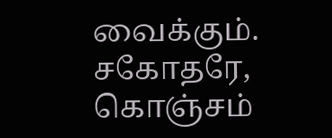வைக்கும். சகோதரே, கொஞ்சம்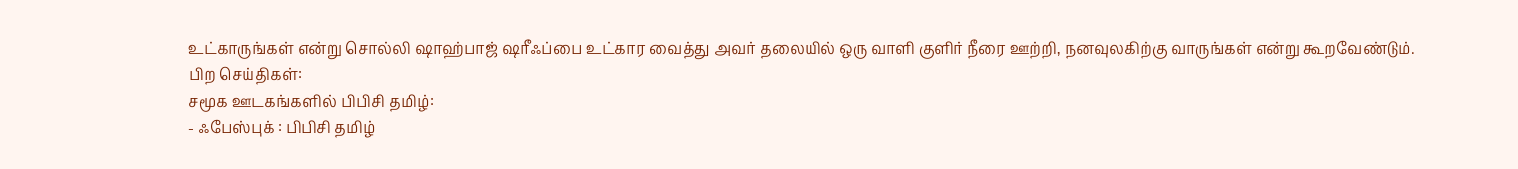உட்காருங்கள் என்று சொல்லி ஷாஹ்பாஜ் ஷரீஃப்பை உட்கார வைத்து அவர் தலையில் ஒரு வாளி குளிர் நீரை ஊற்றி, நனவுலகிற்கு வாருங்கள் என்று கூறவேண்டும்.
பிற செய்திகள்:
சமூக ஊடகங்களில் பிபிசி தமிழ்:
- ஃபேஸ்புக் : பிபிசி தமிழ்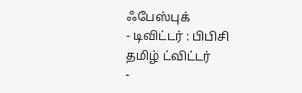ஃபேஸ்புக்
- டிவிட்டர் : பிபிசி தமிழ் ட்விட்டர்
-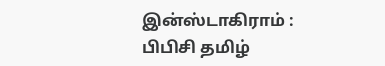இன்ஸ்டாகிராம் : பிபிசி தமிழ்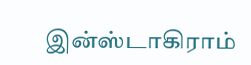இன்ஸ்டாகிராம்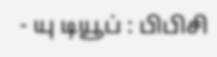- யு டியூப் : பிபிசி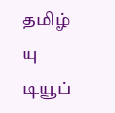தமிழ் யு டியூப்